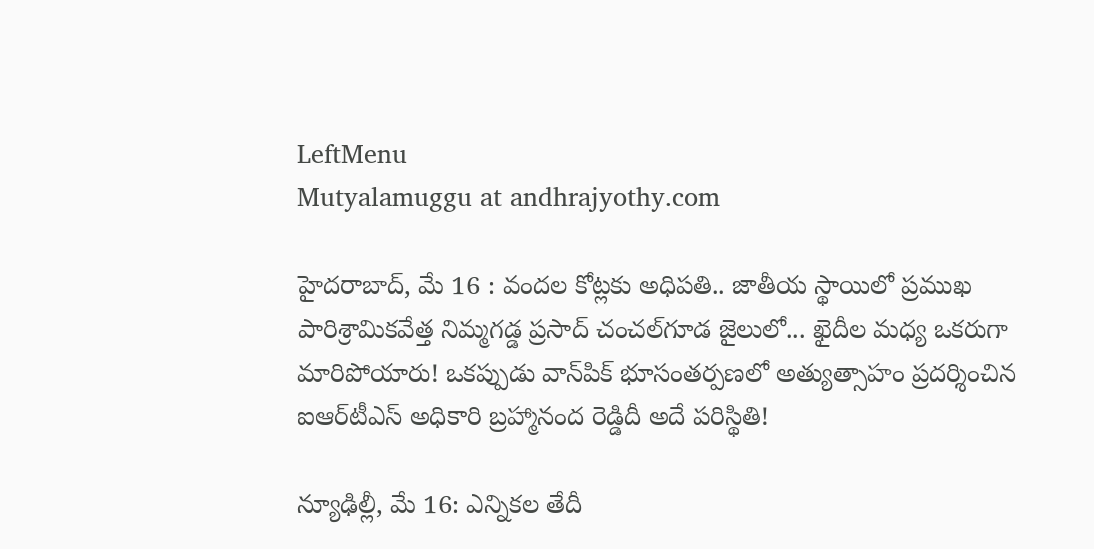LeftMenu
Mutyalamuggu at andhrajyothy.com

హైదరాబాద్, మే 16 : వందల కోట్లకు అధిపతి.. జాతీయ స్థాయిలో ప్రముఖ పారిశ్రామికవేత్త నిమ్మగడ్డ ప్రసాద్ చంచల్‌గూడ జైలులో... ఖైదీల మధ్య ఒకరుగా మారిపోయారు! ఒకప్పుడు వాన్‌పిక్ భూసంతర్పణలో అత్యుత్సాహం ప్రదర్శించిన ఐఆర్‌టీఎస్ అధికారి బ్రహ్మానంద రెడ్డిదీ అదే పరిస్థితి!

న్యూఢిల్లీ, మే 16: ఎన్నికల తేదీ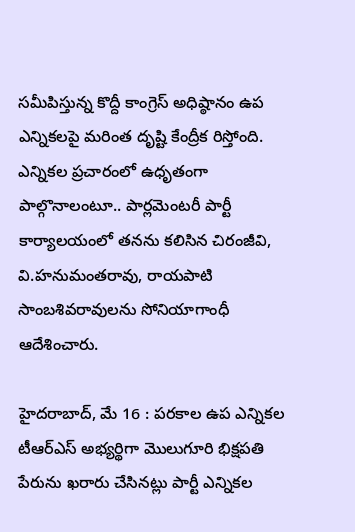సమీపిస్తున్న కొద్దీ కాంగ్రెస్ అధిష్ఠానం ఉప ఎన్నికలపై మరింత దృష్టి కేంద్రీక రిస్తోంది. ఎన్నికల ప్రచారంలో ఉధృతంగా పాల్గొనాలంటూ.. పార్లమెంటరీ పార్టీ కార్యాలయంలో తనను కలిసిన చిరంజీవి, వి.హనుమంతరావు, రాయపాటి సాంబశివరావులను సోనియాగాంధీ ఆదేశించారు.

హైదరాబాద్, మే 16 : పరకాల ఉప ఎన్నికల టీఆర్ఎస్ అభ్యర్థిగా మొలుగూరి భిక్షపతి పేరును ఖరారు చేసినట్లు పార్టీ ఎన్నికల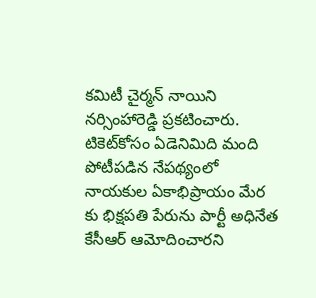కమిటీ చైర్మన్ నాయిని నర్సింహారెడ్డి ప్రకటించారు. టికెట్‌కోసం ఏడెనిమిది మంది పోటీపడిన నేపథ్యంలో నాయకుల ఏకాభిప్రాయం మేర కు భిక్షపతి పేరును పార్టీ అధినేత కేసీఆర్ ఆమోదించారని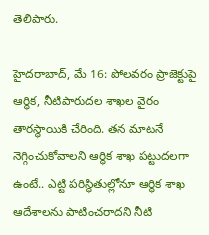తెలిపారు.

హైదరాబాద్, మే 16: పోలవరం ప్రాజెక్టుపై ఆర్థిక, నీటిపారుదల శాఖల వైరం తారస్థాయికి చేరింది. తన మాటనే నెగ్గించుకోవాలని ఆర్థిక శాఖ పట్టుదలగా ఉంటే.. ఎట్టి పరిస్థితుల్లోనూ ఆర్థిక శాఖ ఆదేశాలను పాటించరాదని నీటి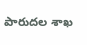పారుదల శాఖ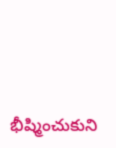భీష్మించుకుని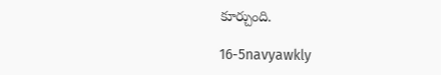కూర్చుంది.

16-5navyawkly